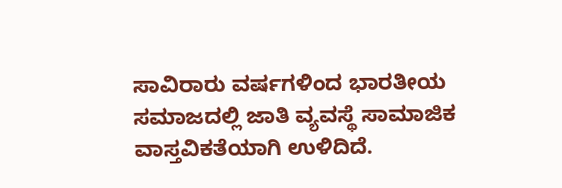ಸಾವಿರಾರು ವರ್ಷಗಳಿಂದ ಭಾರತೀಯ ಸಮಾಜದಲ್ಲಿ ಜಾತಿ ವ್ಯವಸ್ಥೆ ಸಾಮಾಜಿಕ ವಾಸ್ತವಿಕತೆಯಾಗಿ ಉಳಿದಿದೆ.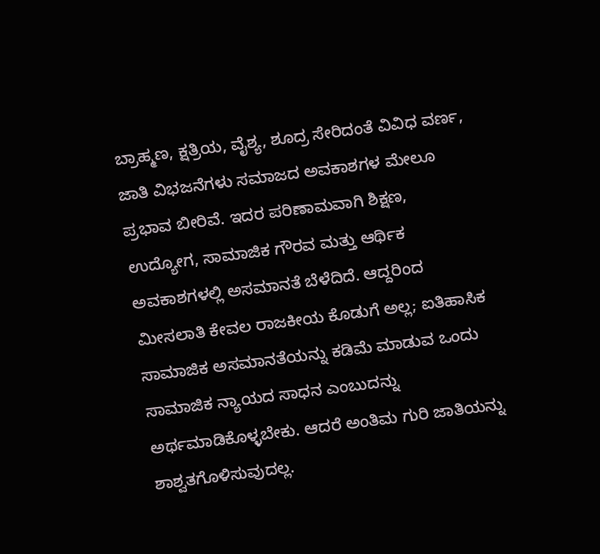ಬ್ರಾಹ್ಮಣ, ಕ್ಷತ್ರಿಯ, ವೈಶ್ಯ, ಶೂದ್ರ ಸೇರಿದಂತೆ ವಿವಿಧ ವರ್ಣ, ಜಾತಿ ವಿಭಜನೆಗಳು ಸಮಾಜದ ಅವಕಾಶಗಳ ಮೇಲೂ ಪ್ರಭಾವ ಬೀರಿವೆ. ಇದರ ಪರಿಣಾಮವಾಗಿ ಶಿಕ್ಷಣ, ಉದ್ಯೋಗ, ಸಾಮಾಜಿಕ ಗೌರವ ಮತ್ತು ಆರ್ಥಿಕ ಅವಕಾಶಗಳಲ್ಲಿ ಅಸಮಾನತೆ ಬೆಳೆದಿದೆ. ಆದ್ದರಿಂದ ಮೀಸಲಾತಿ ಕೇವಲ ರಾಜಕೀಯ ಕೊಡುಗೆ ಅಲ್ಲ; ಐತಿಹಾಸಿಕ ಸಾಮಾಜಿಕ ಅಸಮಾನತೆಯನ್ನು ಕಡಿಮೆ ಮಾಡುವ ಒಂದು ಸಾಮಾಜಿಕ ನ್ಯಾಯದ ಸಾಧನ ಎಂಬುದನ್ನು ಅರ್ಥಮಾಡಿಕೊಳ್ಳಬೇಕು. ಆದರೆ ಅಂತಿಮ ಗುರಿ ಜಾತಿಯನ್ನು ಶಾಶ್ವತಗೊಳಿಸುವುದಲ್ಲ.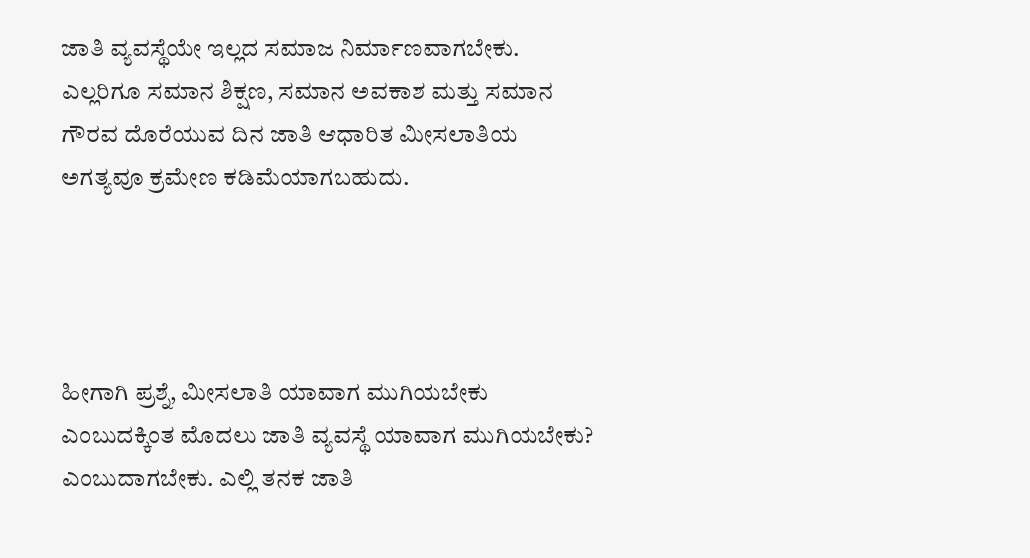ಜಾತಿ ವ್ಯವಸ್ಥೆಯೇ ಇಲ್ಲದ ಸಮಾಜ ನಿರ್ಮಾಣವಾಗಬೇಕು. ಎಲ್ಲರಿಗೂ ಸಮಾನ ಶಿಕ್ಷಣ, ಸಮಾನ ಅವಕಾಶ ಮತ್ತು ಸಮಾನ ಗೌರವ ದೊರೆಯುವ ದಿನ ಜಾತಿ ಆಧಾರಿತ ಮೀಸಲಾತಿಯ ಅಗತ್ಯವೂ ಕ್ರಮೇಣ ಕಡಿಮೆಯಾಗಬಹುದು.




ಹೀಗಾಗಿ ಪ್ರಶ್ನೆ, ಮೀಸಲಾತಿ ಯಾವಾಗ ಮುಗಿಯಬೇಕು ಎಂಬುದಕ್ಕಿಂತ ಮೊದಲು ಜಾತಿ ವ್ಯವಸ್ಥೆ ಯಾವಾಗ ಮುಗಿಯಬೇಕು? ಎಂಬುದಾಗಬೇಕು. ಎಲ್ಲಿ ತನಕ ಜಾತಿ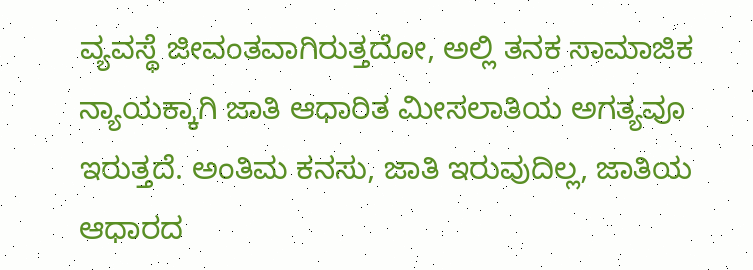ವ್ಯವಸ್ಥೆ ಜೀವಂತವಾಗಿರುತ್ತದೋ, ಅಲ್ಲಿ ತನಕ ಸಾಮಾಜಿಕ ನ್ಯಾಯಕ್ಕಾಗಿ ಜಾತಿ ಆಧಾರಿತ ಮೀಸಲಾತಿಯ ಅಗತ್ಯವೂ ಇರುತ್ತದೆ. ಅಂತಿಮ ಕನಸು, ಜಾತಿ ಇರುವುದಿಲ್ಲ, ಜಾತಿಯ ಆಧಾರದ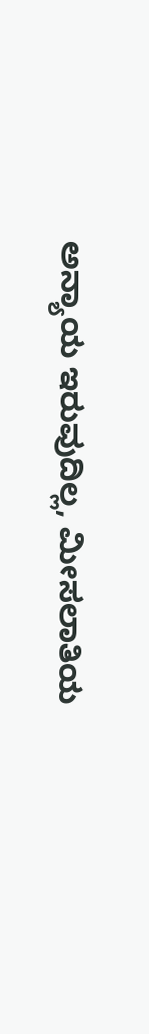ಅನ್ಯಾಯ ಇರುವುದಿಲ್ಲ, ಮೀಸಲಾತಿಯ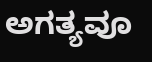ಅಗತ್ಯವೂ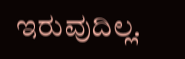ಇರುವುದಿಲ್ಲ.